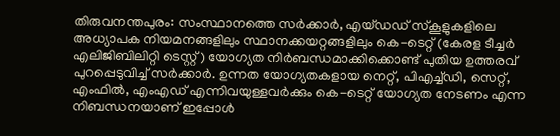തിരുവനന്തപുരം: സംസ്ഥാനത്തെ സർക്കാർ, എയ്ഡഡ് സ്കൂളുകളിലെ അധ്യാപക നിയമനങ്ങളിലും സ്ഥാനക്കയറ്റങ്ങളിലും കെ-ടെറ്റ് (കേരള ടീച്ചർ എലിജിബിലിറ്റി ടെസ്റ്റ്) യോഗ്യത നിർബന്ധമാക്കിക്കൊണ്ട് പുതിയ ഉത്തരവ് പുറപ്പെടുവിച്ച് സർക്കാർ. ഉന്നത യോഗ്യതകളായ നെറ്റ്, പിഎച്ച്ഡി, സെറ്റ്, എംഫിൽ, എംഎഡ് എന്നിവയുള്ളവർക്കും കെ-ടെറ്റ് യോഗ്യത നേടണം എന്ന നിബന്ധനയാണ് ഇപ്പോൾ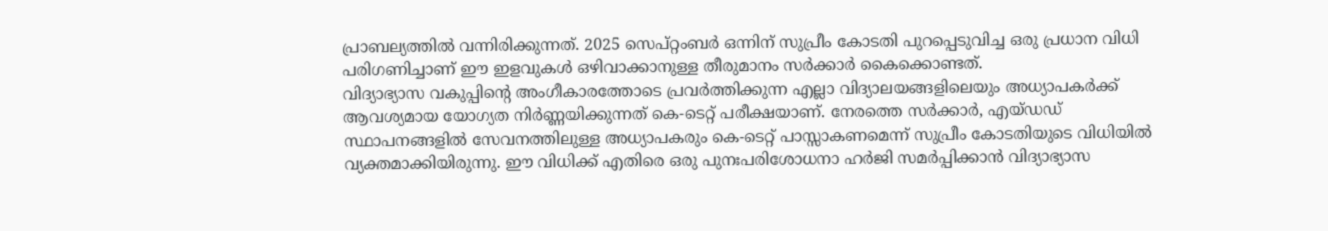പ്രാബല്യത്തിൽ വന്നിരിക്കുന്നത്. 2025 സെപ്റ്റംബർ ഒന്നിന് സുപ്രീം കോടതി പുറപ്പെടുവിച്ച ഒരു പ്രധാന വിധി പരിഗണിച്ചാണ് ഈ ഇളവുകൾ ഒഴിവാക്കാനുള്ള തീരുമാനം സർക്കാർ കൈക്കൊണ്ടത്.
വിദ്യാഭ്യാസ വകുപ്പിന്റെ അംഗീകാരത്തോടെ പ്രവർത്തിക്കുന്ന എല്ലാ വിദ്യാലയങ്ങളിലെയും അധ്യാപകർക്ക് ആവശ്യമായ യോഗ്യത നിർണ്ണയിക്കുന്നത് കെ-ടെറ്റ് പരീക്ഷയാണ്. നേരത്തെ സർക്കാർ, എയ്ഡഡ് സ്ഥാപനങ്ങളിൽ സേവനത്തിലുള്ള അധ്യാപകരും കെ-ടെറ്റ് പാസ്സാകണമെന്ന് സുപ്രീം കോടതിയുടെ വിധിയിൽ വ്യക്തമാക്കിയിരുന്നു. ഈ വിധിക്ക് എതിരെ ഒരു പുനഃപരിശോധനാ ഹർജി സമർപ്പിക്കാൻ വിദ്യാഭ്യാസ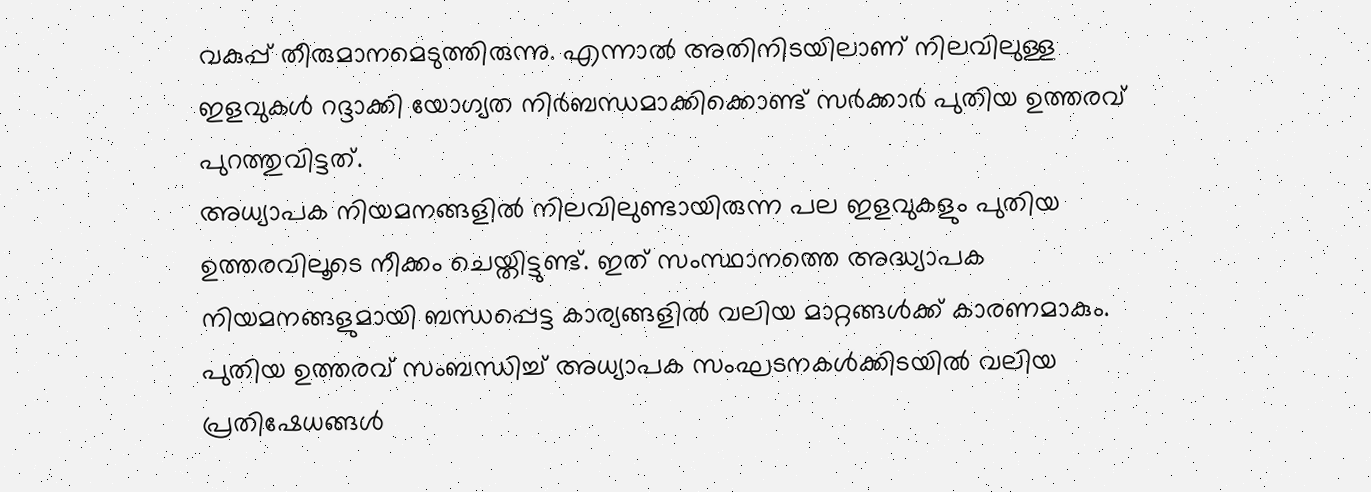വകുപ്പ് തീരുമാനമെടുത്തിരുന്നു. എന്നാൽ അതിനിടയിലാണ് നിലവിലുള്ള ഇളവുകൾ റദ്ദാക്കി യോഗ്യത നിർബന്ധമാക്കിക്കൊണ്ട് സർക്കാർ പുതിയ ഉത്തരവ് പുറത്തുവിട്ടത്.
അധ്യാപക നിയമനങ്ങളിൽ നിലവിലുണ്ടായിരുന്ന പല ഇളവുകളും പുതിയ ഉത്തരവിലൂടെ നീക്കം ചെയ്തിട്ടുണ്ട്. ഇത് സംസ്ഥാനത്തെ അദ്ധ്യാപക നിയമനങ്ങളുമായി ബന്ധപ്പെട്ട കാര്യങ്ങളിൽ വലിയ മാറ്റങ്ങൾക്ക് കാരണമാകും. പുതിയ ഉത്തരവ് സംബന്ധിച്ച് അധ്യാപക സംഘടനകൾക്കിടയിൽ വലിയ പ്രതിഷേധങ്ങൾ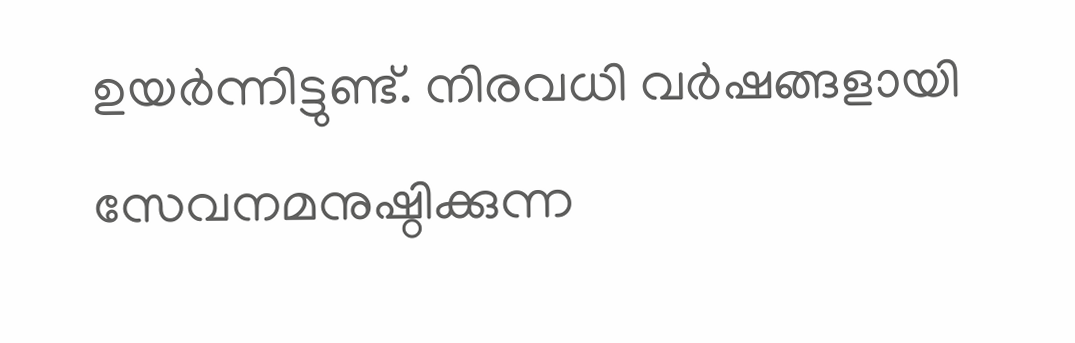ഉയർന്നിട്ടുണ്ട്. നിരവധി വർഷങ്ങളായി സേവനമനുഷ്ഠിക്കുന്ന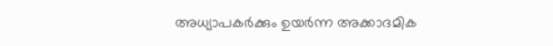അധ്യാപകർക്കും ഉയർന്ന അക്കാദമിക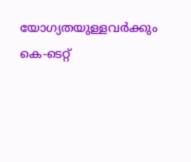യോഗ്യതയുള്ളവർക്കും കെ-ടെറ്റ്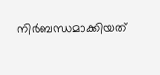നിർബന്ധമാക്കിയത്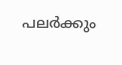പലർക്കും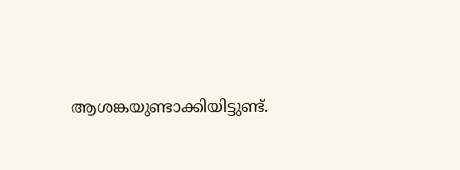ആശങ്കയുണ്ടാക്കിയിട്ടുണ്ട്.